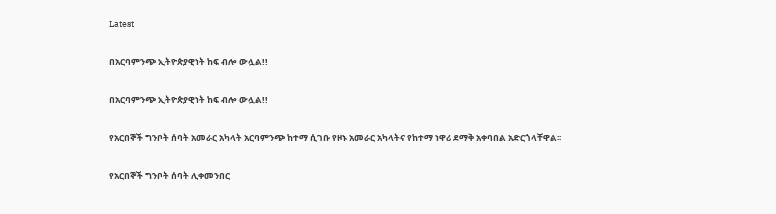Latest

በአርባምንጭ ኢትዮጵያዊነት ከፍ ብሎ ውሏል!!

በአርባምንጭ ኢትዮጵያዊነት ከፍ ብሎ ውሏል!!

የአርበኞች ግንቦት ሰባት አመራር አካላት አርባምንጭ ከተማ ሲገቡ የዞኑ አመራር አካላትና የከተማ ነዋሪ ደማቅ አቀባበል አድርጎላቸዋል፡፡

የአርበኞች ግንቦት ሰባት ሊቀመንበር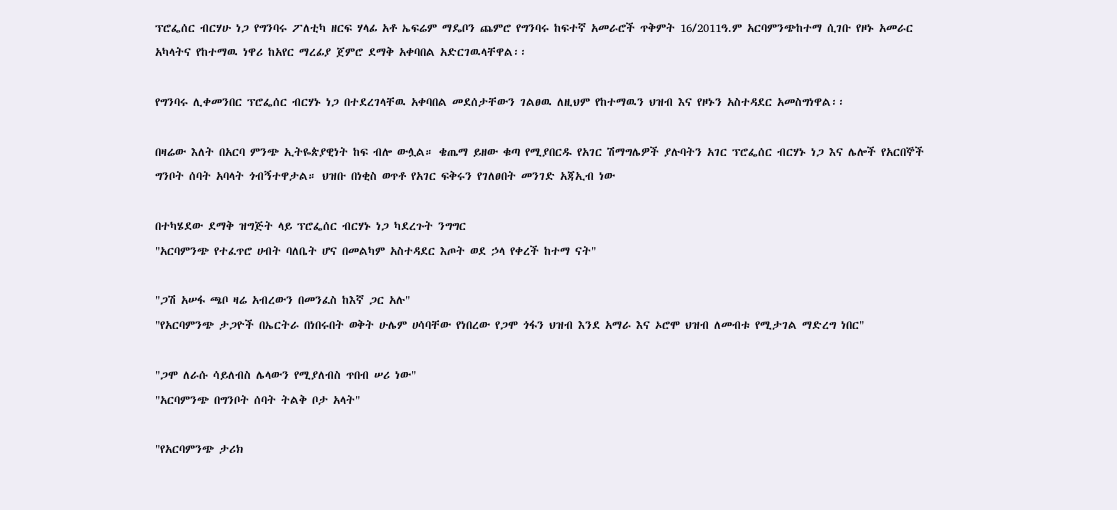ፕሮፌሰር ብርሃሁ ነጋ የግንባሩ ፖለቲካ ዘርፍ ሃላፊ አቶ ኤፍሬም ማዴቦን ጨምሮ የግንባሩ ከፍተኛ አመራሮች ጥቅምት 16/2011ዓ.ም አርባምንጭከተማ ሲገቡ የዞኑ አመራር አካላትና የከተማዉ ነዋሪ ከአየር ማረፊያ ጀምሮ ደማቅ አቀባበል አድርገዉላቸዋል፡፡

የግንባሩ ሊቀመንበር ፕሮፌሰር ብርሃኑ ነጋ በተደረገላቸዉ አቀባበል መደሰታቸውን ገልፀዉ ለዚህም የከተማዉን ህዝብ እና የዞኑን አስተዳደር አመስግነዋል፡፡

በዛሬው እለት በአርባ ምንጭ ኢትዬጵያዊነት ከፍ ብሎ ውሏል። ቄጤማ ይዘው ቁጣ የሚያበርዱ የአገር ሽማግሌዎች ያሉባትን አገር ፕሮፌሰር ብርሃኑ ነጋ እና ሌሎች የአርበኞች ግንቦት ሰባት አባላት ጎብኝተዋታል። ህዝቡ በነቂስ ወጥቶ የአገር ፍቅሩን የገለፀበት መንገድ አጃኢብ ነው

በተካሄደው ደማቅ ዝግጅት ላይ ፕሮፌሰር ብርሃኑ ነጋ ካደረጉት ንግግር
"አርባምንጭ የተፈጥሮ ሀብት ባለቤት ሆና በመልካም አስተዳደር እጦት ወደ ኃላ የቀረች ከተማ ናት"

"ጋሽ አሠፋ ጫቦ ዛሬ አብረውን በመንፈስ ከእኛ ጋር አሉ"
"የአርባምንጭ ታጋዮች በኤርትራ በነበሩበት ወቅት ሁሌም ሀሳባቸው የነበረው የጋሞ ጎፋን ህዝብ እንደ አማራ እና ኦሮሞ ህዝብ ለመብቱ የሚታገል ማድረግ ነበር"

"ጋሞ ለራሱ ሳይለብስ ሌላውን የሚያለብስ ጥበብ ሠሪ ነው"
"አርባምንጭ በግንቦት ሰባት ትልቅ ቦታ አላት"

"የአርባምንጭ ታሪክ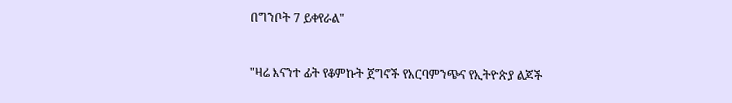በግንቦት 7 ይቀየራል"


"ዛሬ እናንተ ፊት የቆምኩት ጀግኖች የአርባምንጭና የኢትዮጵያ ልጆች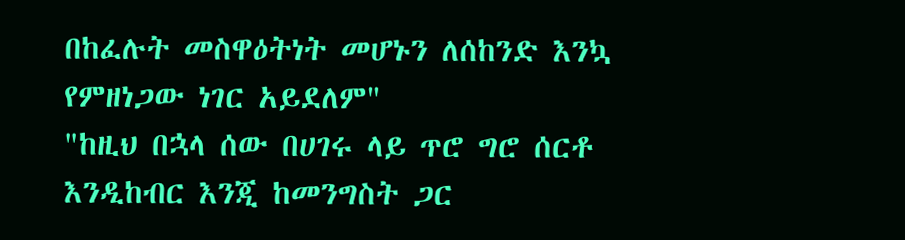በከፈሉት መስዋዕትነት መሆኑን ለሰከንድ እንኳ የምዘነጋው ነገር አይደለም"
"ከዚህ በኋላ ሰው በሀገሩ ላይ ጥሮ ግሮ ሰርቶ እንዲከብር እንጂ ከመንግስት ጋር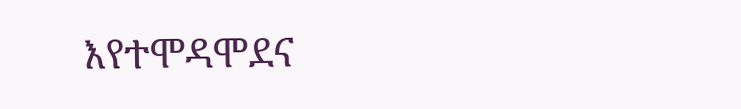እየተሞዳሞደና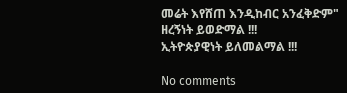መሬት እየሸጠ እንዲከብር አንፈቅድም"
ዘረኝነት ይወድማል !!!
ኢትዮጵያዊነት ይለመልማል !!!

No comments